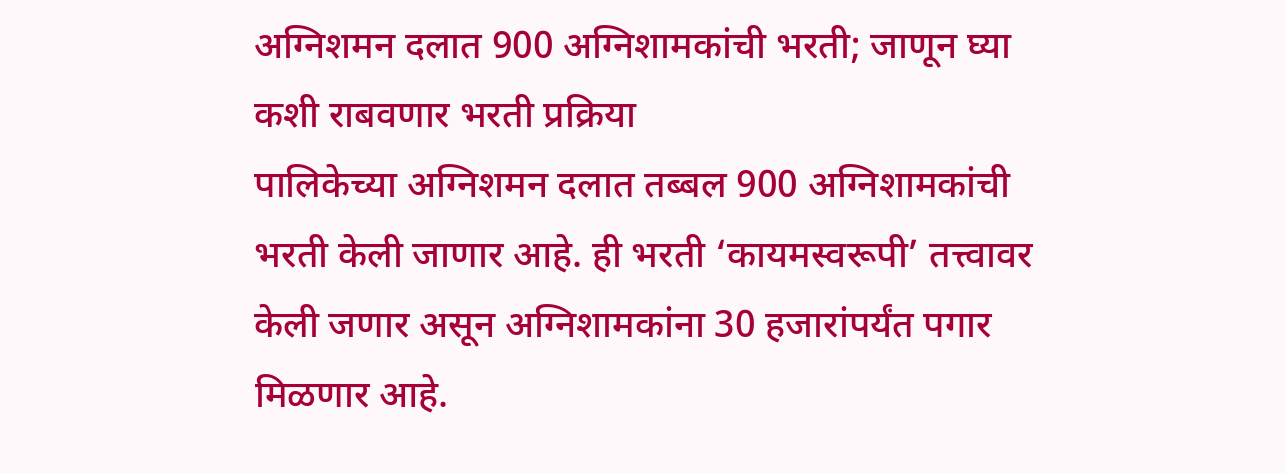अग्निशमन दलात 900 अग्निशामकांची भरती; जाणून घ्या कशी राबवणार भरती प्रक्रिया
पालिकेच्या अग्निशमन दलात तब्बल 900 अग्निशामकांची भरती केली जाणार आहे. ही भरती ‘कायमस्वरूपी’ तत्त्वावर केली जणार असून अग्निशामकांना 30 हजारांपर्यंत पगार मिळणार आहे.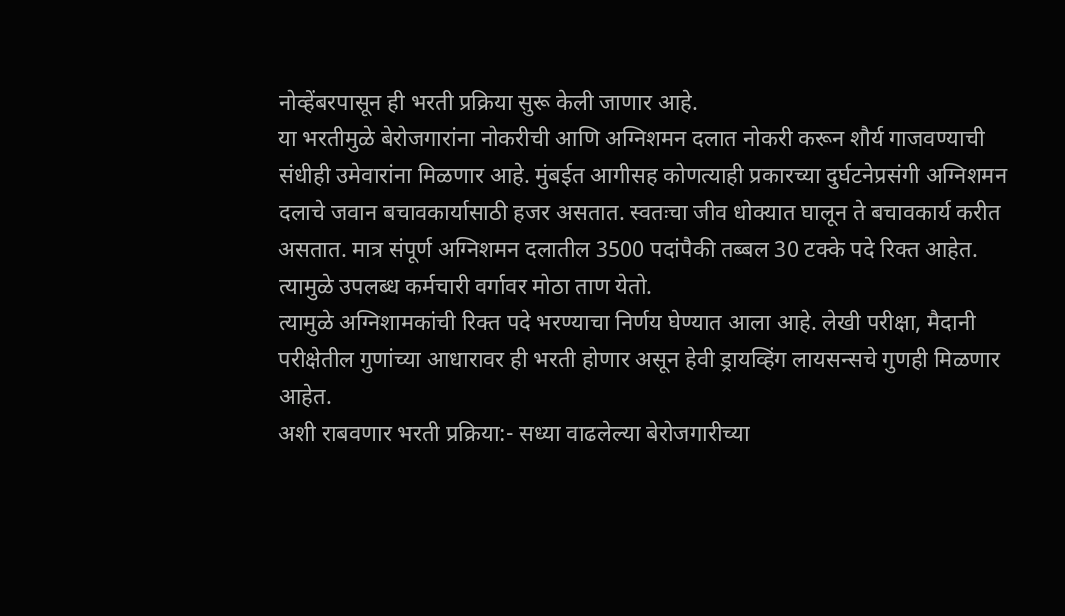नोव्हेंबरपासून ही भरती प्रक्रिया सुरू केली जाणार आहे.
या भरतीमुळे बेरोजगारांना नोकरीची आणि अग्निशमन दलात नोकरी करून शौर्य गाजवण्याची संधीही उमेवारांना मिळणार आहे. मुंबईत आगीसह कोणत्याही प्रकारच्या दुर्घटनेप्रसंगी अग्निशमन दलाचे जवान बचावकार्यासाठी हजर असतात. स्वतःचा जीव धोक्यात घालून ते बचावकार्य करीत असतात. मात्र संपूर्ण अग्निशमन दलातील 3500 पदांपैकी तब्बल 30 टक्के पदे रिक्त आहेत. त्यामुळे उपलब्ध कर्मचारी वर्गावर मोठा ताण येतो.
त्यामुळे अग्निशामकांची रिक्त पदे भरण्याचा निर्णय घेण्यात आला आहे. लेखी परीक्षा, मैदानी परीक्षेतील गुणांच्या आधारावर ही भरती होणार असून हेवी ड्रायव्हिंग लायसन्सचे गुणही मिळणार आहेत.
अशी राबवणार भरती प्रक्रिया:- सध्या वाढलेल्या बेरोजगारीच्या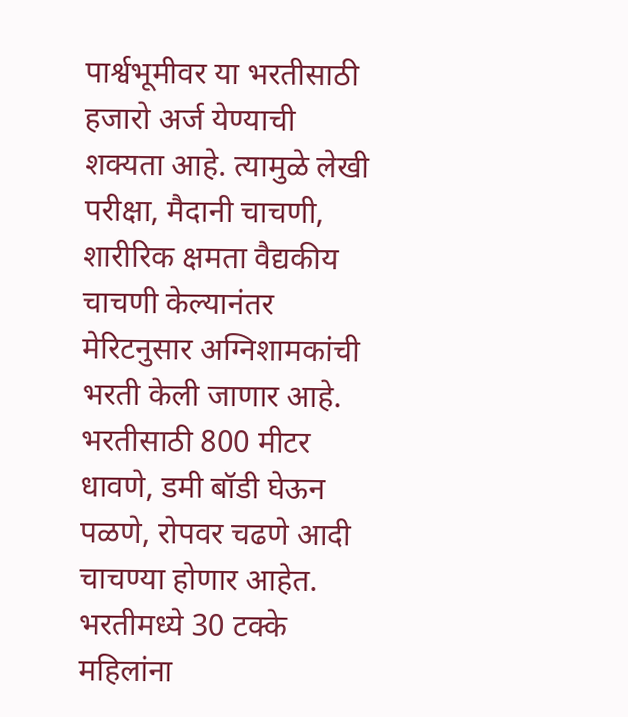पार्श्वभूमीवर या भरतीसाठी हजारो अर्ज येण्याची शक्यता आहे. त्यामुळे लेखी परीक्षा, मैदानी चाचणी, शारीरिक क्षमता वैद्यकीय चाचणी केल्यानंतर मेरिटनुसार अग्निशामकांची भरती केली जाणार आहे. भरतीसाठी 800 मीटर धावणे, डमी बॉडी घेऊन पळणे, रोपवर चढणे आदी चाचण्या होणार आहेत.
भरतीमध्ये 30 टक्के महिलांना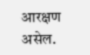आरक्षण असेल.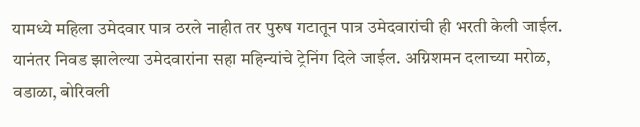यामध्ये महिला उमेदवार पात्र ठरले नाहीत तर पुरुष गटातून पात्र उमेदवारांची ही भरती केली जाईल. यानंतर निवड झालेल्या उमेदवारांना सहा महिन्यांचे ट्रेनिंग दिले जाईल. अग्निशमन दलाच्या मरोळ, वडाळा, बोरिवली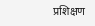प्रशिक्षण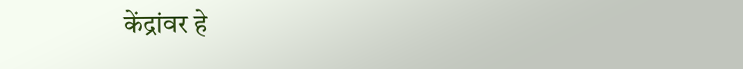केंद्रांवर हे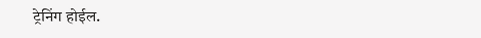ट्रेनिंग होईल.